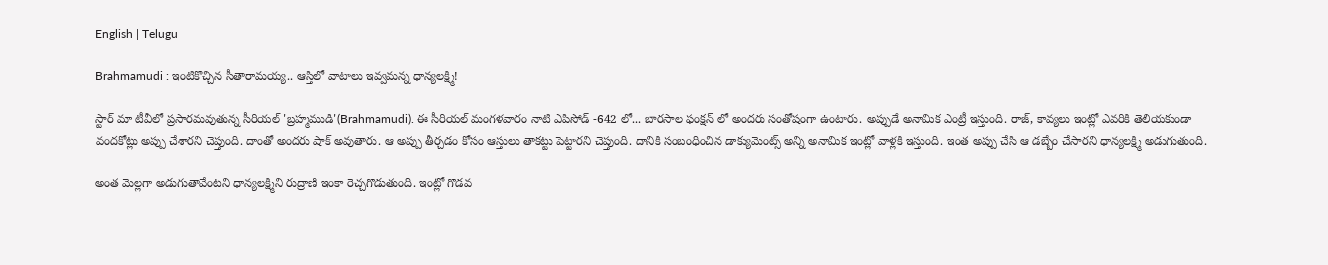English | Telugu

Brahmamudi : ఇంటికొచ్చిన సీతారామయ్య.. ఆస్తిలో వాటాలు ఇవ్వమన్న ధాన్యలక్ష్మి!

స్టార్ మా టీవీలో ప్రసారమవుతున్న సీరియల్ 'బ్రహ్మముడి'(Brahmamudi). ఈ సీరియల్ మంగళవారం నాటి ఎపిసోడ్ -642 లో... బారసాల ఫంక్షన్ లో అందరు సంతోషంగా ఉంటారు. అప్పుడే అనామిక ఎంట్రీ ఇస్తుంది. రాజ్, కావ్యలు ఇంట్లో ఎవరికి తెలియకుండా వందకోట్లు అప్పు చేశారని చెప్తుంది. దాంతో అందరు షాక్ అవుతారు. ఆ అప్పు తీర్చడం కోసం ఆస్తులు తాకట్టు పెట్టారని చెప్తుంది. దానికి సంబంధించిన డాక్యుమెంట్స్ అన్ని అనామిక ఇంట్లో వాళ్లకి ఇస్తుంది. ఇంత అప్పు చేసి ఆ డబ్బేం చేసారని ధాన్యలక్ష్మి అడుగుతుంది.

అంత మెల్లగా అడుగుతావేంటని ధాన్యలక్ష్మిని రుద్రాణి ఇంకా రెచ్చగొడుతుంది. ఇంట్లో గొడవ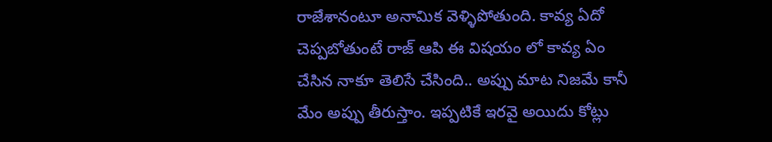రాజేశానంటూ అనామిక వెళ్ళిపోతుంది. కావ్య ఏదో చెప్పబోతుంటే రాజ్ ఆపి ఈ విషయం లో కావ్య ఏం చేసిన నాకూ తెలిసే చేసింది.. అప్పు మాట నిజమే కానీ మేం అప్పు తీరుస్తాం. ఇప్పటికే ఇరవై అయిదు కోట్లు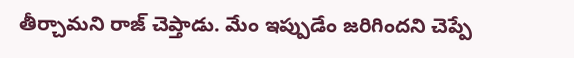తీర్చామని రాజ్ చెప్తాడు. మేం ఇప్పుడేం జరిగిందని చెప్పే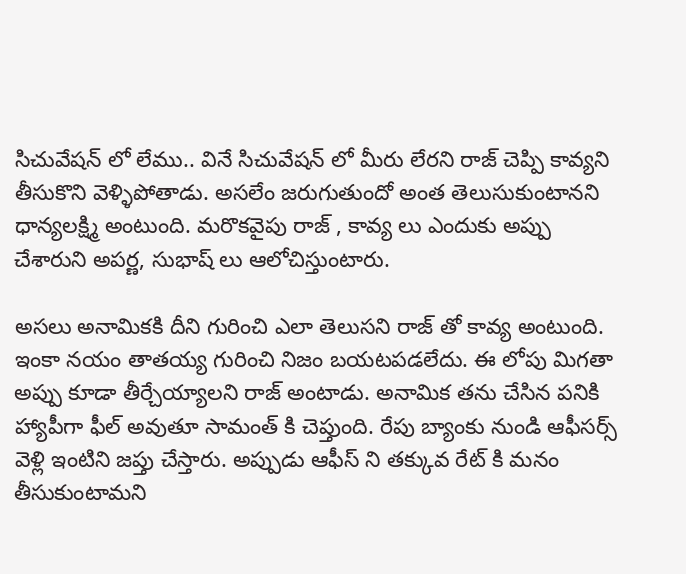సిచువేషన్ లో లేము.. వినే సిచువేషన్ లో మీరు లేరని రాజ్ చెప్పి కావ్యని తీసుకొని వెళ్ళిపోతాడు. అసలేం జరుగుతుందో అంత తెలుసుకుంటానని ధాన్యలక్ష్మి అంటుంది. మరొకవైపు రాజ్ , కావ్య లు ఎందుకు అప్పు చేశారుని అపర్ణ, సుభాష్ లు ఆలోచిస్తుంటారు.

అసలు అనామికకి దీని గురించి ఎలా తెలుసని రాజ్ తో కావ్య అంటుంది. ఇంకా నయం తాతయ్య గురించి నిజం బయటపడలేదు. ఈ లోపు మిగతా అప్పు కూడా తీర్చేయ్యాలని రాజ్ అంటాడు. అనామిక తను చేసిన పనికి హ్యాపీగా ఫీల్ అవుతూ సామంత్ కి చెప్తుంది. రేపు బ్యాంకు నుండి ఆఫీసర్స్ వెళ్లి ఇంటిని జప్తు చేస్తారు. అప్పుడు ఆఫీస్ ని తక్కువ రేట్ కి మనం తీసుకుంటామని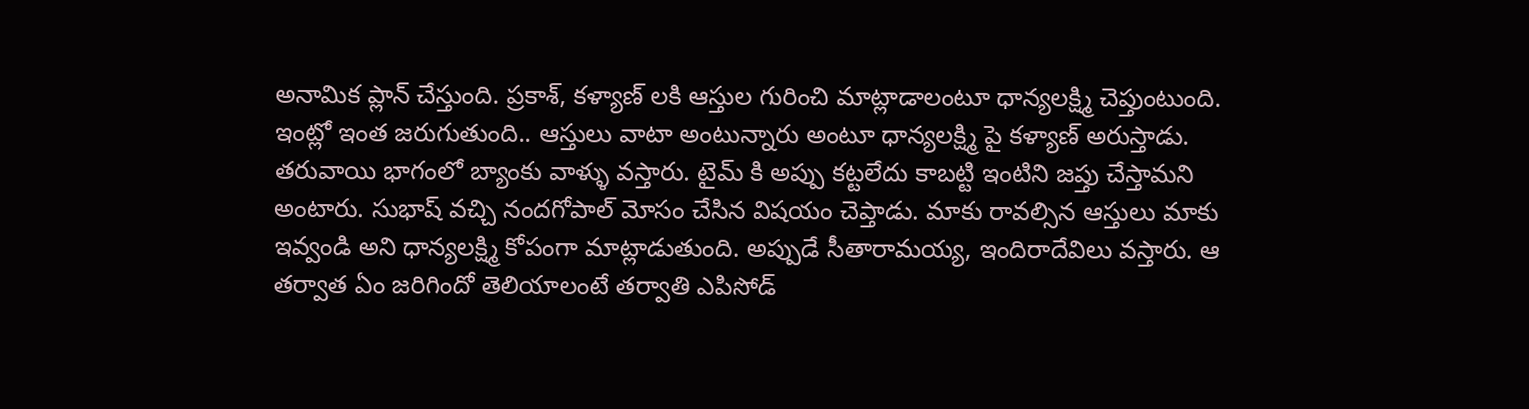అనామిక ప్లాన్ చేస్తుంది. ప్రకాశ్, కళ్యాణ్ లకి ఆస్తుల గురించి మాట్లాడాలంటూ ధాన్యలక్ష్మి చెప్తుంటుంది. ఇంట్లో ఇంత జరుగుతుంది.. ఆస్తులు వాటా అంటున్నారు అంటూ ధాన్యలక్ష్మి పై కళ్యాణ్ అరుస్తాడు. తరువాయి భాగంలో బ్యాంకు వాళ్ళు వస్తారు. టైమ్ కి అప్పు కట్టలేదు కాబట్టి ఇంటిని జప్తు చేస్తామని అంటారు. సుభాష్ వచ్చి నందగోపాల్ మోసం చేసిన విషయం చెప్తాడు. మాకు రావల్సిన ఆస్తులు మాకు ఇవ్వండి అని ధాన్యలక్ష్మి కోపంగా మాట్లాడుతుంది. అప్పుడే సీతారామయ్య, ఇందిరాదేవిలు వస్తారు. ఆ తర్వాత ఏం జరిగిందో తెలియాలంటే తర్వాతి ఎపిసోడ్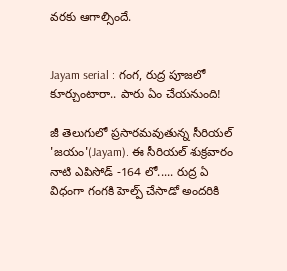వరకు ఆగాల్సిందే.


Jayam serial : గంగ, రుద్ర పూజలో కూర్చుంటారా.. పారు ఏం చేయనుంది!

జీ తెలుగులో ప్రసారమవుతున్న సీరియల్ 'జయం'(Jayam). ఈ సీరియల్ శుక్రవారం నాటి ఎపిసోడ్ -164 లో..... రుద్ర ఏ విధంగా గంగకి హెల్ప్ చేసాడో అందరికి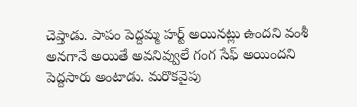చెప్తాడు. పాపం పెద్దమ్మ హర్ట్ అయినట్లు ఉందని వంశీ అనగానే అయితే అవనివ్వులే గంగ సేఫ్ అయిందని పెద్దసారు అంటాడు. మరొకవైపు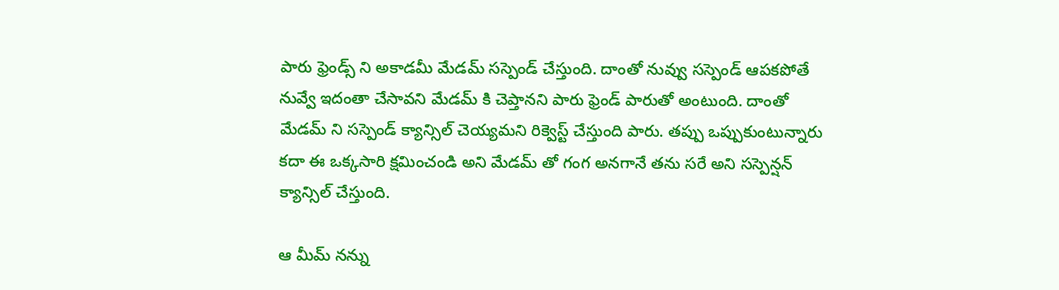పారు ఫ్రెండ్స్ ని అకాడమీ మేడమ్ సస్పెండ్ చేస్తుంది. దాంతో నువ్వు సస్పెండ్ ఆపకపోతే నువ్వే ఇదంతా చేసావని మేడమ్ కి చెప్తానని పారు ఫ్రెండ్ పారుతో అంటుంది. దాంతో మేడమ్ ని సస్పెండ్ క్యాన్సిల్ చెయ్యమని రిక్వెస్ట్ చేస్తుంది పారు. తప్పు ఒప్పుకుంటున్నారు కదా ఈ ఒక్కసారి క్షమించండి అని మేడమ్ తో గంగ అనగానే తను సరే అని సస్పెన్షన్ క్యాన్సిల్ చేస్తుంది.

ఆ మీమ్ నన్ను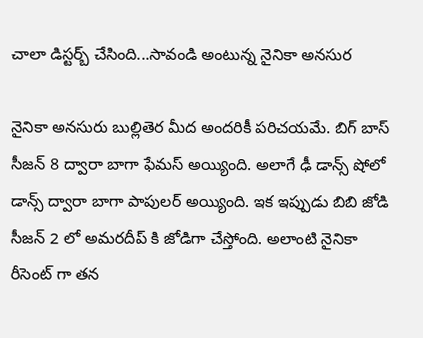చాలా డిస్టర్బ్ చేసింది...సావండి అంటున్న నైనికా అనసుర

నైనికా అనసురు బుల్లితెర మీద అందరికీ పరిచయమే. బిగ్ బాస్ సీజన్ 8 ద్వారా బాగా ఫేమస్ అయ్యింది. అలాగే ఢీ డాన్స్ షోలో డాన్స్ ద్వారా బాగా పాపులర్ అయ్యింది. ఇక ఇప్పుడు బిబి జోడి సీజన్ 2 లో అమరదీప్ కి జోడిగా చేస్తోంది. అలాంటి నైనికా రీసెంట్ గా తన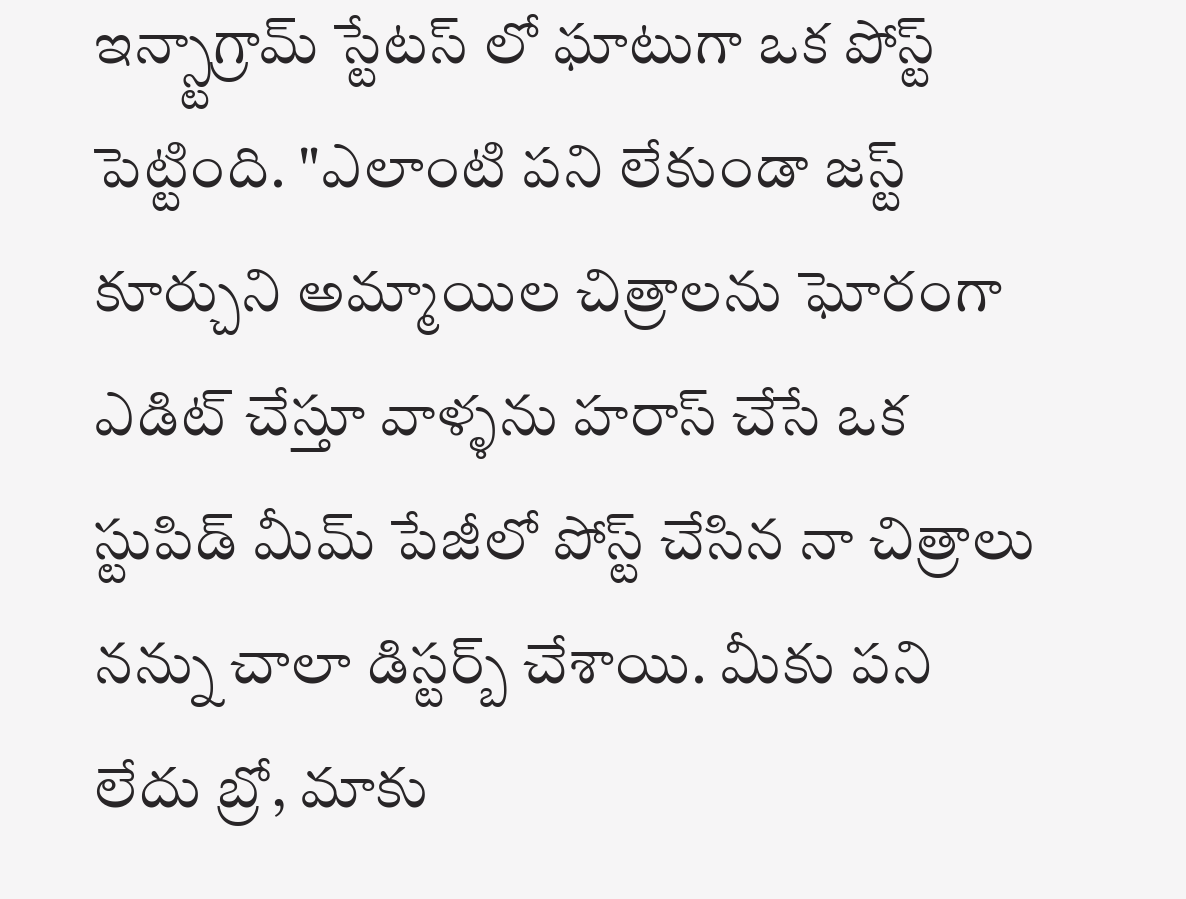ఇన్స్టాగ్రామ్ స్టేటస్ లో ఘాటుగా ఒక పోస్ట్ పెట్టింది. "ఎలాంటి పని లేకుండా జస్ట్ కూర్చుని అమ్మాయిల చిత్రాలను ఘోరంగా ఎడిట్ చేస్తూ వాళ్ళను హరాస్ చేసే ఒక స్టుపిడ్ మీమ్ పేజీలో పోస్ట్ చేసిన నా చిత్రాలు నన్ను చాలా డిస్టర్బ్ చేశాయి. మీకు పని లేదు బ్రో, మాకు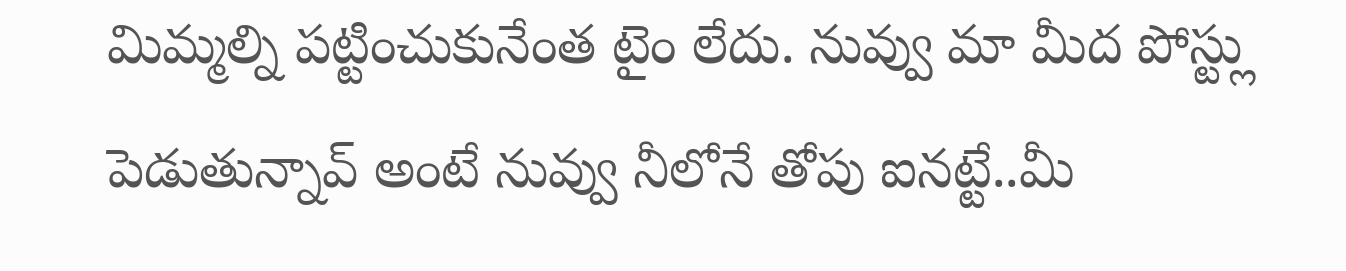మిమ్మల్ని పట్టించుకునేంత టైం లేదు. నువ్వు మా మీద పోస్ట్లు పెడుతున్నావ్ అంటే నువ్వు నీలోనే తోపు ఐనట్టే..మీ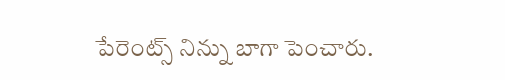పేరెంట్స్ నిన్ను బాగా పెంచారు.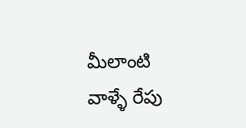మీలాంటి వాళ్ళే రేపు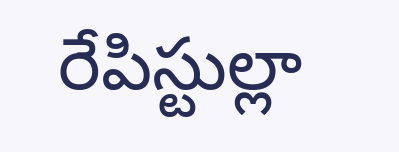రేపిస్టుల్లా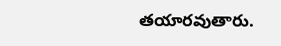తయారవుతారు.